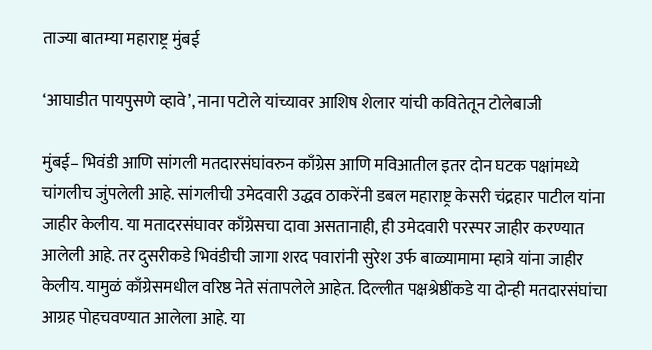ताज्या बातम्या महाराष्ट्र मुंबई

‘आघाडीत पायपुसणे व्हावे’, नाना पटोले यांच्यावर आशिष शेलार यांची कवितेतून टोलेबाजी

मुंबई– भिवंडी आणि सांगली मतदारसंघांवरुन काँग्रेस आणि मविआतील इतर दोन घटक पक्षांमध्ये चांगलीच जुंपलेली आहे. सांगलीची उमेदवारी उद्धव ठाकरेंनी डबल महाराष्ट्र केसरी चंद्रहार पाटील यांना जाहीर केलीय. या मतादरसंघावर काँग्रेसचा दावा असतानाही, ही उमेदवारी परस्पर जाहीर करण्यात आलेली आहे. तर दुसरीकडे भिवंडीची जागा शरद पवारांनी सुरेश उर्फ बाळ्यामामा म्हात्रे यांना जाहीर केलीय. यामुळं काँग्रेसमधील वरिष्ठ नेते संतापलेले आहेत. दिल्लीत पक्षश्रेष्ठींकडे या दोन्ही मतदारसंघांचा आग्रह पोहचवण्यात आलेला आहे. या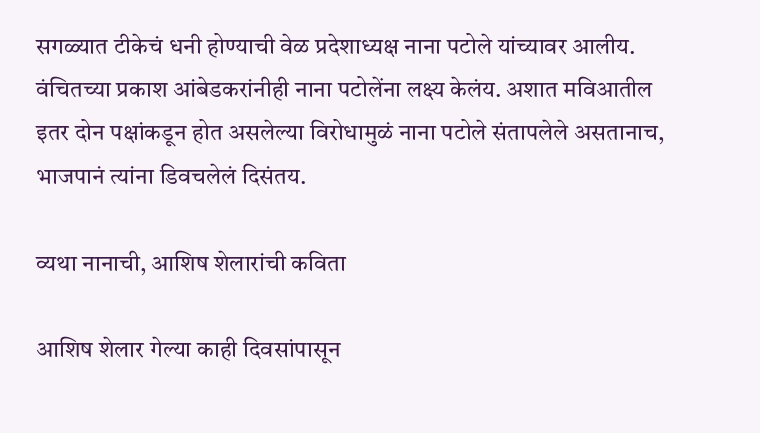सगळ्यात टीकेचं धनी होण्याची वेळ प्रदेशाध्यक्ष नाना पटोले यांच्यावर आलीय. वंचितच्या प्रकाश आंबेडकरांनीही नाना पटोलेंना लक्ष्य केलंय. अशात मविआतील इतर दोन पक्षांकडून होत असलेल्या विरोधामुळं नाना पटोले संतापलेले असतानाच, भाजपानं त्यांना डिवचलेलं दिसंतय.

व्यथा नानाची, आशिष शेलारांची कविता

आशिष शेलार गेल्या काही दिवसांपासून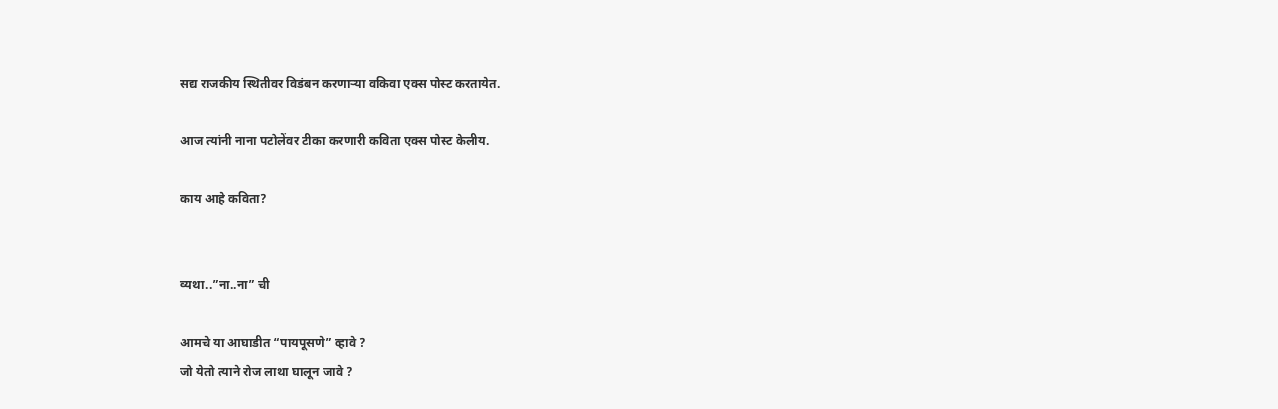सद्य राजकीय स्थितीवर विडंबन करणाऱ्या वकिवा एक्स पोस्ट करतायेत.

आज त्यांनी नाना पटोलेंवर टीका करणारी कविता एक्स पोस्ट केलीय.

काय आहे कविता?


व्यथा..”ना..ना” ची

आमचे या आघाडीत “पायपूसणे” व्हावे ?
जो येतो त्याने रोज लाथा घालून जावे ?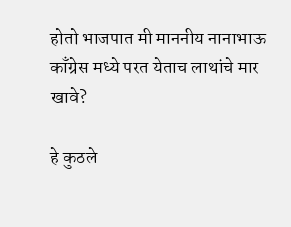होतो भाजपात मी माननीय नानाभाऊ
काँग्रेस मध्ये परत येताच लाथांचे मार खावे?

हे कुठले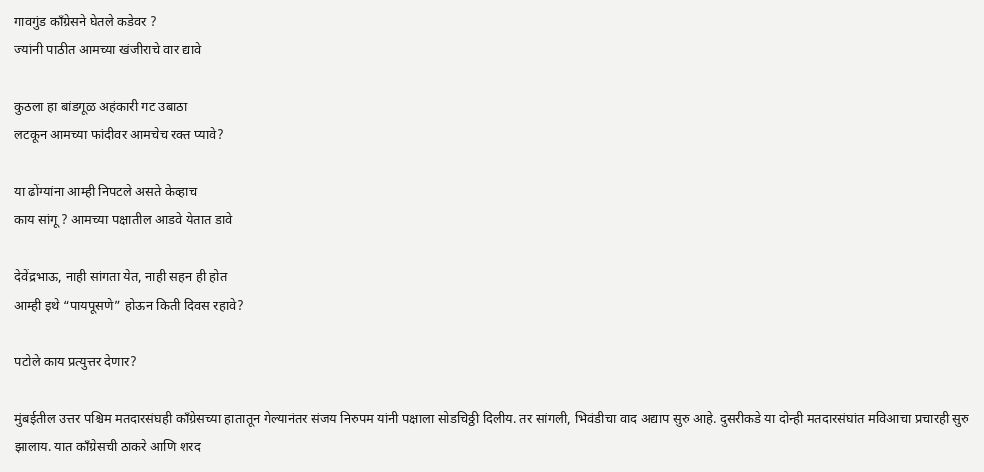गावगुंड काँग्रेसने घेतले कडेवर ?
ज्यांनी पाठीत आमच्या खंजीराचे वार द्यावे

कुठला हा बांडगूळ अहंकारी गट उबाठा
लटकून आमच्या फांदीवर आमचेच रक्त प्यावे?

या ढोंग्यांना आम्ही निपटले असते केव्हाच
काय सांगू ? आमच्या पक्षातील आडवे येतात डावे

देवेंद्रभाऊ, नाही सांगता येत, नाही सहन ही होत
आम्ही इथे “पायपूसणे” होऊन किती दिवस रहावे?

पटोले काय प्रत्युत्तर देणार?

मुंबईतील उत्तर पश्चिम मतदारसंघही काँग्रेसच्या हातातून गेल्यानंतर संजय निरुपम यांनी पक्षाला सोडचिठ्ठी दिलीय. तर सांगली, भिवंडीचा वाद अद्याप सुरु आहे. दुसरीकडे या दोन्ही मतदारसंघांत मविआचा प्रचारही सुरु झालाय. यात काँग्रेसची ठाकरे आणि शरद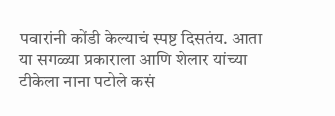पवारांनी कोंडी केल्याचं स्पष्ट दिसतंय. आता या सगळ्या प्रकाराला आणि शेलार यांच्या टीकेला नाना पटोले कसं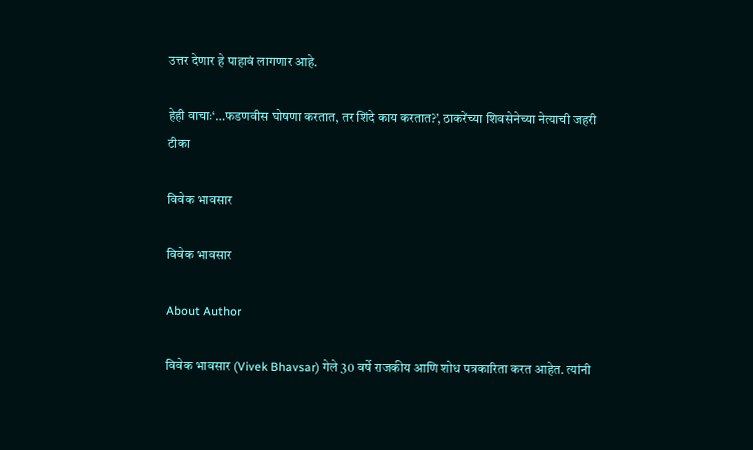उत्तर देणार हे पाहावं लागणार आहे.

हेही वाचाः‘…फडणवीस घोषणा करतात, तर शिंदे काय करतात?’, ठाकरेंच्या शिवसेनेच्या नेत्याची जहरी टीका

विवेक भावसार

विवेक भावसार

About Author

विवेक भावसार (Vivek Bhavsar) गेले 30 वर्षे राजकीय आणि शोध पत्रकारिता करत आहेत. त्यांनी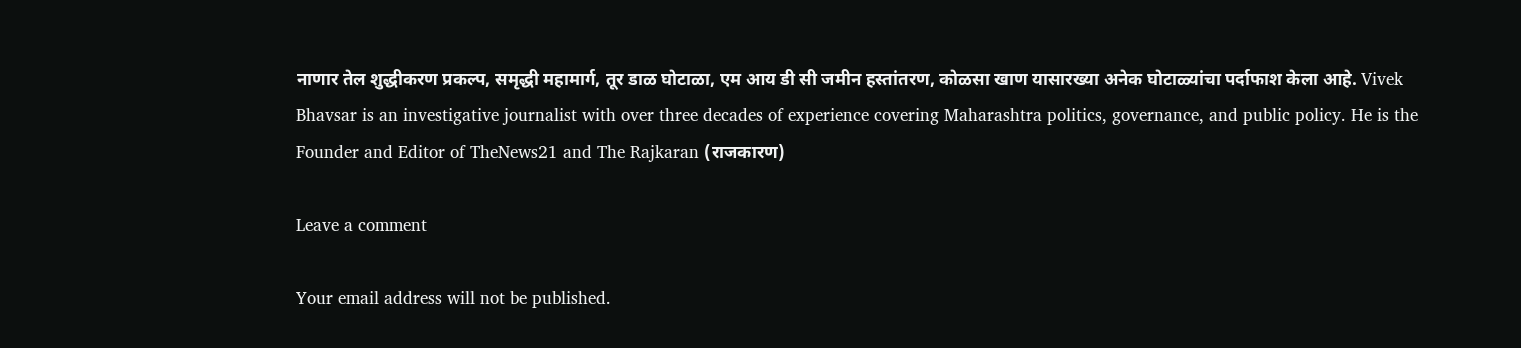नाणार तेल शुद्धीकरण प्रकल्प, समृद्धी महामार्ग, तूर डाळ घोटाळा, एम आय डी सी जमीन हस्तांतरण, कोळसा खाण यासारख्या अनेक घोटाळ्यांचा पर्दाफाश केला आहे. Vivek Bhavsar is an investigative journalist with over three decades of experience covering Maharashtra politics, governance, and public policy. He is the Founder and Editor of TheNews21 and The Rajkaran (राजकारण)

Leave a comment

Your email address will not be published.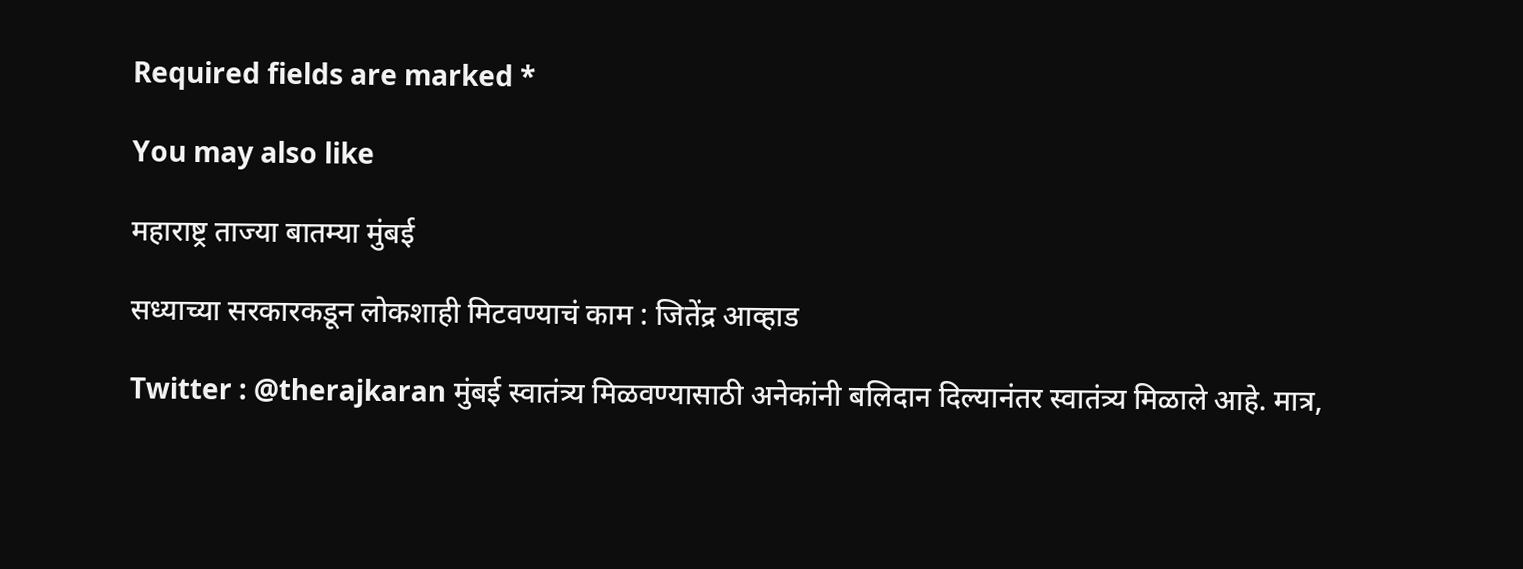Required fields are marked *

You may also like

महाराष्ट्र ताज्या बातम्या मुंबई

सध्याच्या सरकारकडून लोकशाही मिटवण्याचं काम : जितेंद्र आव्हाड

Twitter : @therajkaran मुंबई स्वातंत्र्य मिळवण्यासाठी अनेकांनी बलिदान दिल्यानंतर स्वातंत्र्य मिळाले आहे. मात्र,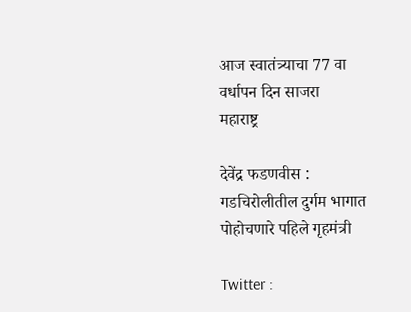आज स्वातंत्र्याचा 77 वा वर्धापन दिन साजरा
महाराष्ट्र

देवेंद्र फडणवीस : गडचिरोलीतील दुर्गम भागात पोहोचणारे पहिले गृहमंत्री

Twitter :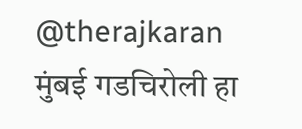@therajkaran मुंबई गडचिरोली हा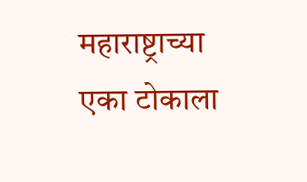महाराष्ट्राच्या एका टोकाला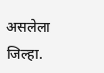असलेला जिल्हा.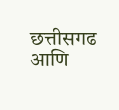छत्तीसगढ आणि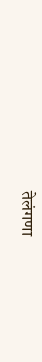तेलंगणा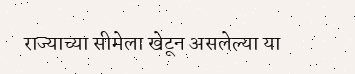राज्याच्या सीमेला खेटून असलेल्या या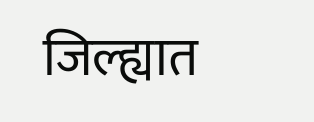जिल्ह्यात